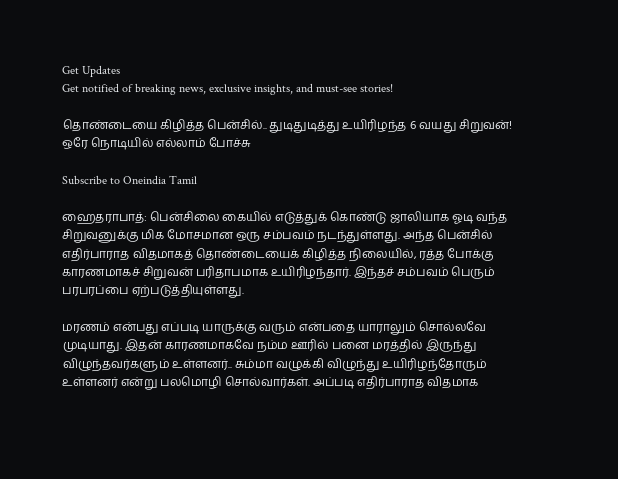Get Updates
Get notified of breaking news, exclusive insights, and must-see stories!

தொண்டையை கிழித்த பென்சில்.. துடிதுடித்து உயிரிழந்த 6 வயது சிறுவன்! ஒரே நொடியில் எல்லாம் போச்சு

Subscribe to Oneindia Tamil

ஹைதராபாத்: பென்சிலை கையில் எடுத்துக் கொண்டு ஜாலியாக ஓடி வந்த சிறுவனுக்கு மிக மோசமான ஒரு சம்பவம் நடந்துள்ளது. அந்த பென்சில் எதிர்பாராத விதமாகத் தொண்டையைக் கிழித்த நிலையில், ரத்த போக்கு காரணமாகச் சிறுவன் பரிதாபமாக உயிரிழந்தார். இந்தச் சம்பவம் பெரும் பரபரப்பை ஏற்படுத்தியுள்ளது.

மரணம் என்பது எப்படி யாருக்கு வரும் என்பதை யாராலும் சொல்லவே முடியாது. இதன் காரணமாகவே நம்ம ஊரில் பனை மரத்தில் இருந்து விழுந்தவர்களும் உள்ளனர்.. சும்மா வழுக்கி விழுந்து உயிரிழந்தோரும் உள்ளனர் என்று பலமொழி சொல்வார்கள். அப்படி எதிர்பாராத விதமாக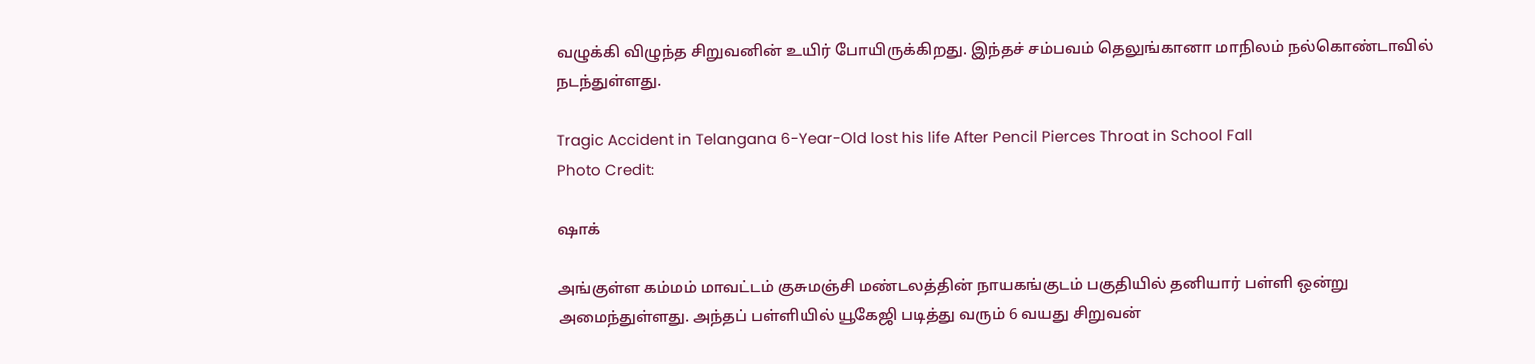வழுக்கி விழுந்த சிறுவனின் உயிர் போயிருக்கிறது. இந்தச் சம்பவம் தெலுங்கானா மாநிலம் நல்கொண்டாவில் நடந்துள்ளது.

Tragic Accident in Telangana 6-Year-Old lost his life After Pencil Pierces Throat in School Fall
Photo Credit:

ஷாக்

அங்குள்ள கம்மம் மாவட்டம் குசுமஞ்சி மண்டலத்தின் நாயகங்குடம் பகுதியில் தனியார் பள்ளி ஒன்று அமைந்துள்ளது. அந்தப் பள்ளியில் யூகேஜி படித்து வரும் 6 வயது சிறுவன்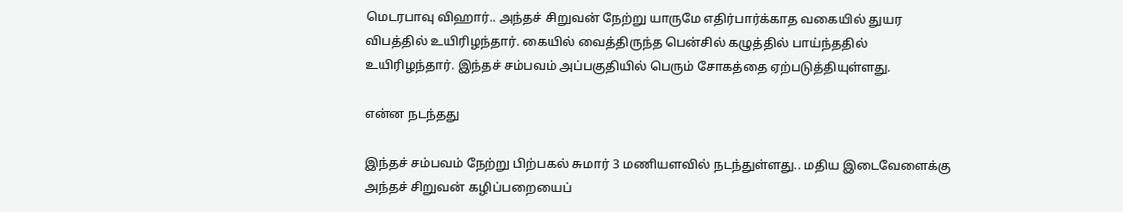மெடரபாவு விஹார்.. அந்தச் சிறுவன் நேற்று யாருமே எதிர்பார்க்காத வகையில் துயர விபத்தில் உயிரிழந்தார். கையில் வைத்திருந்த பென்சில் கழுத்தில் பாய்ந்ததில் உயிரிழந்தார். இந்தச் சம்பவம் அப்பகுதியில் பெரும் சோகத்தை ஏற்படுத்தியுள்ளது.

என்ன நடந்தது

இந்தச் சம்பவம் நேற்று பிற்பகல் சுமார் 3 மணியளவில் நடந்துள்ளது.. மதிய இடைவேளைக்கு அந்தச் சிறுவன் கழிப்பறையைப்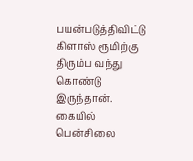பயன்படுத்திவிட்டு கிளாஸ் ரூமிற்கு திரும்ப வந்து கொண்டு இருந்தான். கையில் பென்சிலை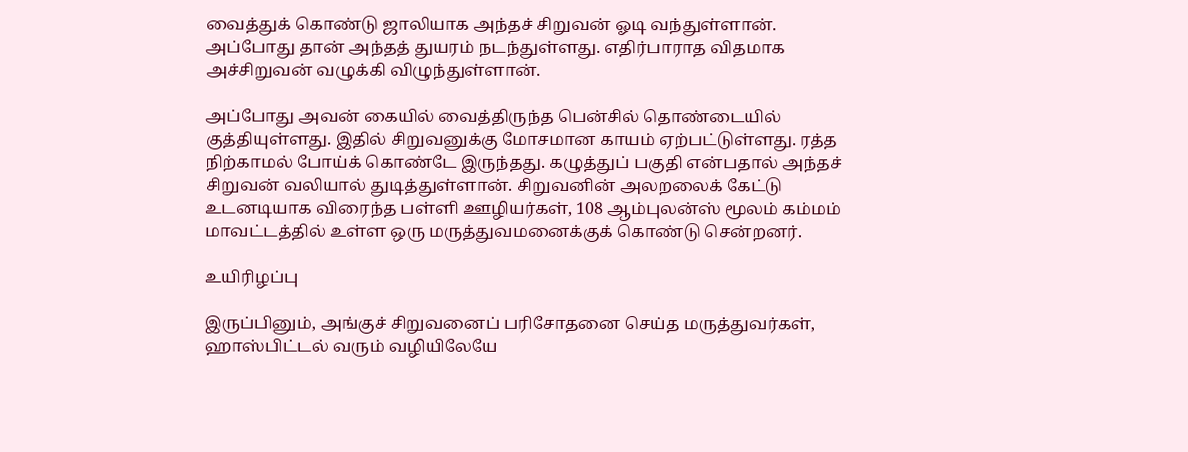வைத்துக் கொண்டு ஜாலியாக அந்தச் சிறுவன் ஓடி வந்துள்ளான். அப்போது தான் அந்தத் துயரம் நடந்துள்ளது. எதிர்பாராத விதமாக அச்சிறுவன் வழுக்கி விழுந்துள்ளான்.

அப்போது அவன் கையில் வைத்திருந்த பென்சில் தொண்டையில் குத்தியுள்ளது. இதில் சிறுவனுக்கு மோசமான காயம் ஏற்பட்டுள்ளது. ரத்த நிற்காமல் போய்க் கொண்டே இருந்தது. கழுத்துப் பகுதி என்பதால் அந்தச் சிறுவன் வலியால் துடித்துள்ளான். சிறுவனின் அலறலைக் கேட்டு உடனடியாக விரைந்த பள்ளி ஊழியர்கள், 108 ஆம்புலன்ஸ் மூலம் கம்மம் மாவட்டத்தில் உள்ள ஒரு மருத்துவமனைக்குக் கொண்டு சென்றனர்.

உயிரிழப்பு

இருப்பினும், அங்குச் சிறுவனைப் பரிசோதனை செய்த மருத்துவர்கள், ஹாஸ்பிட்டல் வரும் வழியிலேயே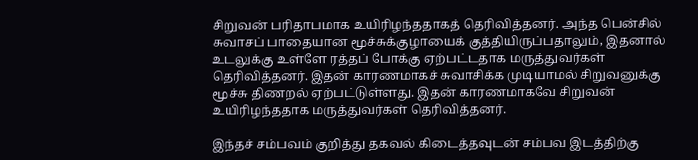சிறுவன் பரிதாபமாக உயிரிழந்ததாகத் தெரிவித்தனர். அந்த பென்சில் சுவாசப் பாதையான மூச்சுக்குழாயைக் குத்தியிருப்பதாலும், இதனால் உடலுக்கு உள்ளே ரத்தப் போக்கு ஏற்பட்டதாக மருத்துவர்கள் தெரிவித்தனர். இதன் காரணமாகச் சுவாசிக்க முடியாமல் சிறுவனுக்கு மூச்சு திணறல் ஏற்பட்டுள்ளது. இதன் காரணமாகவே சிறுவன் உயிரிழந்ததாக மருத்துவர்கள் தெரிவித்தனர்.

இந்தச் சம்பவம் குறித்து தகவல் கிடைத்தவுடன் சம்பவ இடத்திற்கு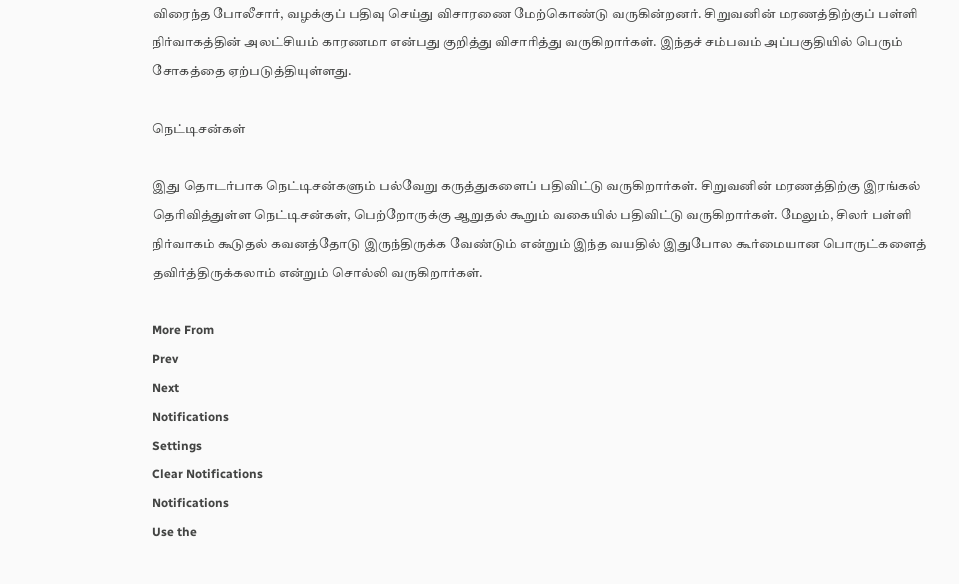விரைந்த போலீசார், வழக்குப் பதிவு செய்து விசாரணை மேற்கொண்டு வருகின்றனர். சிறுவனின் மரணத்திற்குப் பள்ளி நிர்வாகத்தின் அலட்சியம் காரணமா என்பது குறித்து விசாரித்து வருகிறார்கள். இந்தச் சம்பவம் அப்பகுதியில் பெரும் சோகத்தை ஏற்படுத்தியுள்ளது.

நெட்டிசன்கள்

இது தொடர்பாக நெட்டிசன்களும் பல்வேறு கருத்துகளைப் பதிவிட்டு வருகிறார்கள். சிறுவனின் மரணத்திற்கு இரங்கல் தெரிவித்துள்ள நெட்டிசன்கள், பெற்றோருக்கு ஆறுதல் கூறும் வகையில் பதிவிட்டு வருகிறார்கள். மேலும், சிலர் பள்ளி நிர்வாகம் கூடுதல் கவனத்தோடு இருந்திருக்க வேண்டும் என்றும் இந்த வயதில் இதுபோல கூர்மையான பொருட்களைத் தவிர்த்திருக்கலாம் என்றும் சொல்லி வருகிறார்கள்.

More From
Prev
Next
Notifications
Settings
Clear Notifications
Notifications
Use the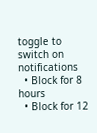toggle to switch on notifications
  • Block for 8 hours
  • Block for 12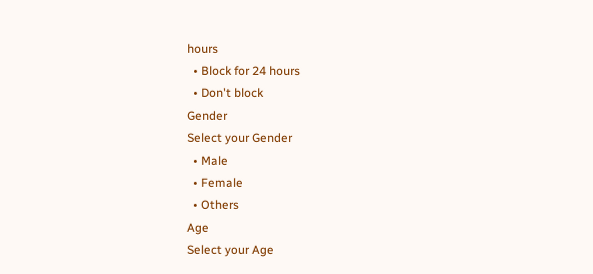hours
  • Block for 24 hours
  • Don't block
Gender
Select your Gender
  • Male
  • Female
  • Others
Age
Select your Age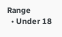Range
  • Under 18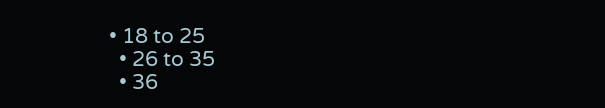• 18 to 25
  • 26 to 35
  • 36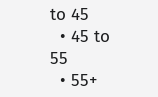to 45
  • 45 to 55
  • 55+